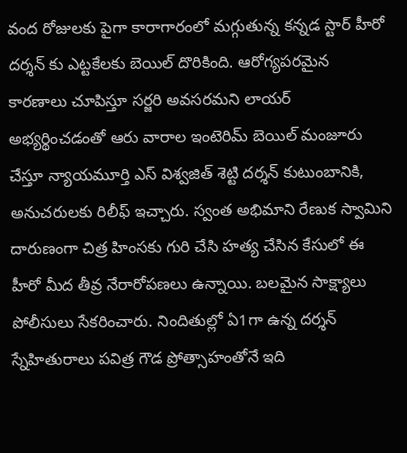వంద రోజులకు పైగా కారాగారంలో మగ్గుతున్న కన్నడ స్టార్ హీరో దర్శన్ కు ఎట్టకేలకు బెయిల్ దొరికింది. ఆరోగ్యపరమైన కారణాలు చూపిస్తూ సర్జరి అవసరమని లాయర్ అభ్యర్థించడంతో ఆరు వారాల ఇంటెరిమ్ బెయిల్ మంజూరు చేస్తూ న్యాయమూర్తి ఎస్ విశ్వజిత్ శెట్టి దర్శన్ కుటుంబానికి, అనుచరులకు రిలీఫ్ ఇచ్చారు. స్వంత అభిమాని రేణుక స్వామిని దారుణంగా చిత్ర హింసకు గురి చేసి హత్య చేసిన కేసులో ఈ హీరో మీద తీవ్ర నేరారోపణలు ఉన్నాయి. బలమైన సాక్ష్యాలు పోలీసులు సేకరించారు. నిందితుల్లో ఏ1గా ఉన్న దర్శన్ స్నేహితురాలు పవిత్ర గౌడ ప్రోత్సాహంతోనే ఇది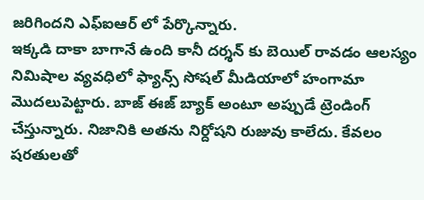జరిగిందని ఎఫ్ఐఆర్ లో పేర్కొన్నారు.
ఇక్కడి దాకా బాగానే ఉంది కానీ దర్శన్ కు బెయిల్ రావడం ఆలస్యం నిమిషాల వ్యవధిలో ఫ్యాన్స్ సోషల్ మీడియాలో హంగామా మొదలుపెట్టారు. బాజ్ ఈజ్ బ్యాక్ అంటూ అప్పుడే ట్రెండింగ్ చేస్తున్నారు. నిజానికి అతను నిర్దోషని రుజువు కాలేదు. కేవలం షరతులతో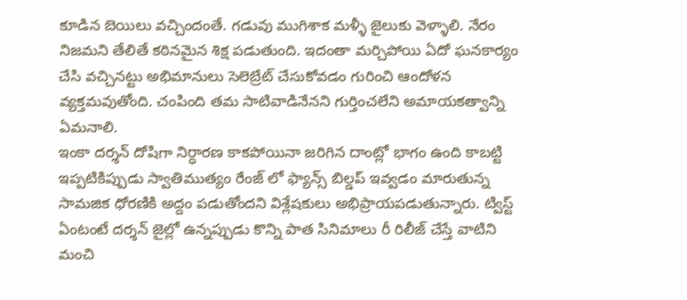కూడిన బెయిలు వచ్చిందంతే. గడువు ముగిశాక మళ్ళీ జైలుకు వెళ్ళాలి. నేరం నిజమని తేలితే కఠినమైన శిక్ష పడుతుంది. ఇదంతా మర్చిపోయి ఏదో ఘనకార్యం చేసి వచ్చినట్టు అభిమానులు సెలెబ్రేట్ చేసుకోవడం గురించి ఆందోళన వ్యక్తమవుతోంది. చంపింది తమ సాటివాడినేనని గుర్తించలేని అమాయకత్వాన్ని ఏమనాలి.
ఇంకా దర్శన్ దోషిగా నిర్ధారణ కాకపోయినా జరిగిన దాంట్లో భాగం ఉంది కాబట్టి ఇప్పటికిప్పుడు స్వాతిముత్యం రేంజ్ లో ఫ్యాన్స్ బిల్డప్ ఇవ్వడం మారుతున్న సామజిక ధోరణికి అద్దం పడుతోందని విశ్లేషకులు అభిప్రాయపడుతున్నారు. ట్విస్ట్ ఏంటంటే దర్శన్ జైల్లో ఉన్నప్పుడు కొన్ని పాత సినిమాలు రీ రిలీజ్ చేస్తే వాటిని మంచి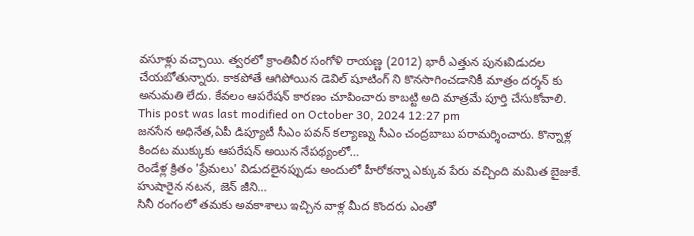వసూళ్లు వచ్చాయి. త్వరలో క్రాంతివీర సంగోళి రాయణ్ణ (2012) భారీ ఎత్తున పునఃవిడుదల చేయబోతున్నారు. కాకపోతే ఆగిపోయిన డెవిల్ షూటింగ్ ని కొనసాగించడానికీ మాత్రం దర్శన్ కు అనుమతి లేదు. కేవలం ఆపరేషన్ కారణం చూపించారు కాబట్టి అది మాత్రమే పూర్తి చేసుకోవాలి.
This post was last modified on October 30, 2024 12:27 pm
జనసేన అధినేత,ఏపీ డిప్యూటీ సీఎం పవన్ కల్యాణ్ను సీఎం చంద్రబాబు పరామర్శించారు. కొన్నాళ్ల కిందట ముక్కుకు ఆపరేషన్ అయిన నేపథ్యంలో…
రెండేళ్ల క్రితం 'ప్రేమలు' విడుదలైనప్పుడు అందులో హీరోకన్నా ఎక్కువ పేరు వచ్చింది మమిత బైజుకే. హుషారైన నటన, జెన్ జీని…
సినీ రంగంలో తమకు అవకాశాలు ఇచ్చిన వాళ్ల మీద కొందరు ఎంతో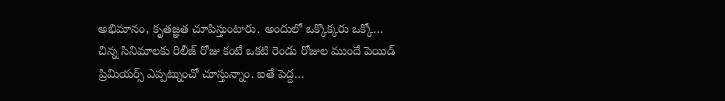అభిమానం, కృతజ్ఞత చూపిస్తుంటారు. అందులో ఒక్కొక్కరు ఒక్కో…
చిన్న సినిమాలకు రిలీజ్ రోజు కంటే ఒకటి రెండు రోజుల ముందే పెయిడ్ ప్రిమియర్స్ ఎప్పట్నుంచో చూస్తున్నాం. ఐతే పెద్ద…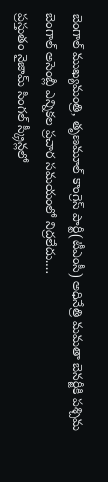బెంగాల్ ముఖ్యమంత్రి, తృణమూల్ కాంగ్రెస్ పార్టీ(టీఎంసీ) అధినేత్రి మమతా బెనర్జీకి పశ్చిమ బెంగాల్ అసెంబ్లీ ఎన్నికల ప్రచార సమయంలో నిద్రలేదు.…
ప్రస్తుతం నైజామ్ సింగల్ స్క్రీన్లలో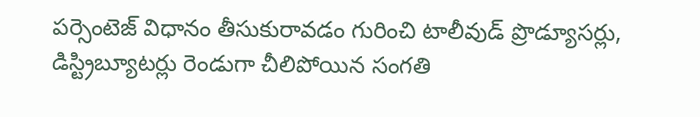పర్సెంటెజ్ విధానం తీసుకురావడం గురించి టాలీవుడ్ ప్రొడ్యూసర్లు, డిస్ట్రిబ్యూటర్లు రెండుగా చీలిపోయిన సంగతి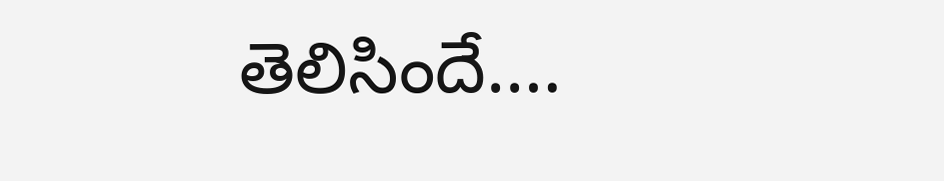తెలిసిందే.…